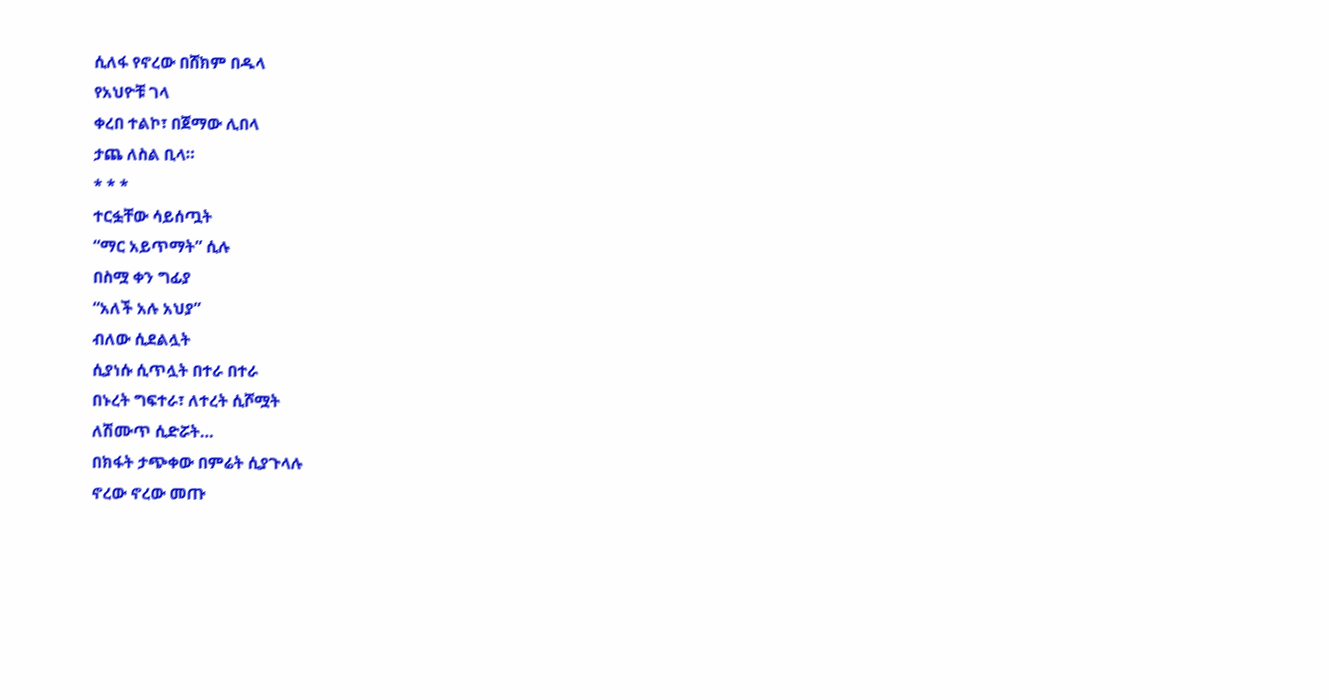ሲለፋ የኖረው በሸክም በዱላ
የአህዮቹ ገላ
ቀረበ ተልኮ፣ በጀማው ሊበላ
ታጨ ለስል ቢላ።
* * *
ተርፏቸው ሳይሰጧት
“ማር አይጥማት” ሲሉ
በስሟ ቀን ግፊያ
“አለች አሉ አህያ”
ብለው ሲደልሏት
ሲያነሱ ሲጥሏት በተራ በተራ
በኑረት ግፍተራ፣ ለተረት ሲሾሟት
ለሽሙጥ ሲድሯት…
በክፋት ታጭቀው በምሬት ሲያጉላሉ
ኖረው ኖረው መጡ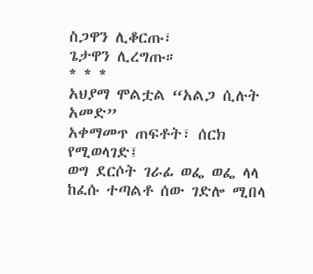ስጋዋን ሊቆርጡ፣
ጌታዋን ሊረግጡ።
* * *
አህያማ ሞልቷል “አልጋ ሲሉት አመድ”
አቀማመጥ ጠፍቶት፣ ሰርክ የሚወላገድ፤
ወግ ደርሶት ገራፊ ወፌ ወፌ ላላ
ከፈሱ ተጣልቶ ሰው ገድሎ ሚበላ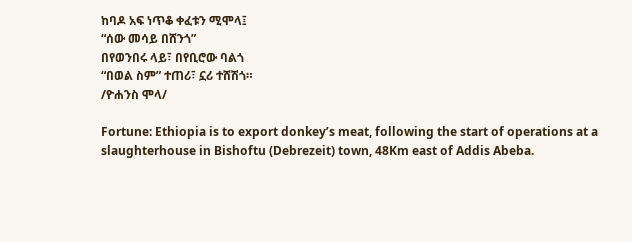ከባዶ አፍ ነጥቆ ቀፈቱን ሚሞላ፤
“ሰው መሳይ በሸንጎ”
በየወንበሩ ላይ፣ በየቢሮው ባልጎ
“በወል ስም” ተጠሪ፣ ኗሪ ተሸሽጎ።
/ዮሐንስ ሞላ/

Fortune: Ethiopia is to export donkey’s meat, following the start of operations at a slaughterhouse in Bishoftu (Debrezeit) town, 48Km east of Addis Abeba.